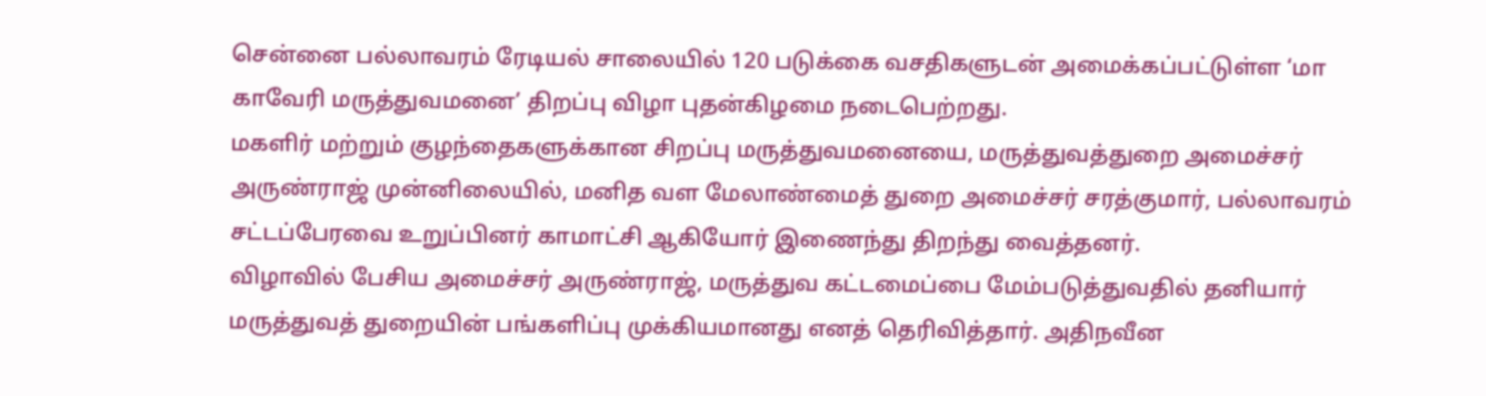சென்னை பல்லாவரம் ரேடியல் சாலையில் 120 படுக்கை வசதிகளுடன் அமைக்கப்பட்டுள்ள ‘மா காவேரி மருத்துவமனை’ திறப்பு விழா புதன்கிழமை நடைபெற்றது.
மகளிர் மற்றும் குழந்தைகளுக்கான சிறப்பு மருத்துவமனையை, மருத்துவத்துறை அமைச்சர் அருண்ராஜ் முன்னிலையில், மனித வள மேலாண்மைத் துறை அமைச்சர் சரத்குமார், பல்லாவரம் சட்டப்பேரவை உறுப்பினர் காமாட்சி ஆகியோர் இணைந்து திறந்து வைத்தனர்.
விழாவில் பேசிய அமைச்சர் அருண்ராஜ், மருத்துவ கட்டமைப்பை மேம்படுத்துவதில் தனியார் மருத்துவத் துறையின் பங்களிப்பு முக்கியமானது எனத் தெரிவித்தார். அதிநவீன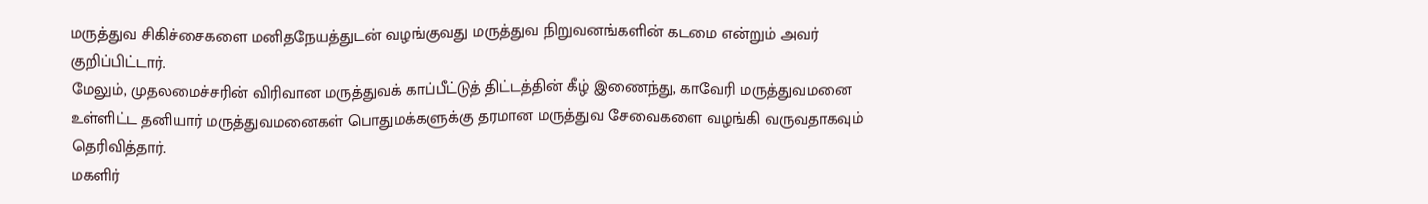மருத்துவ சிகிச்சைகளை மனிதநேயத்துடன் வழங்குவது மருத்துவ நிறுவனங்களின் கடமை என்றும் அவர் குறிப்பிட்டார்.
மேலும், முதலமைச்சரின் விரிவான மருத்துவக் காப்பீட்டுத் திட்டத்தின் கீழ் இணைந்து, காவேரி மருத்துவமனை உள்ளிட்ட தனியார் மருத்துவமனைகள் பொதுமக்களுக்கு தரமான மருத்துவ சேவைகளை வழங்கி வருவதாகவும் தெரிவித்தார்.
மகளிர்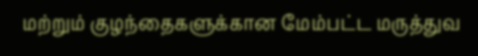மற்றும் குழந்தைகளுக்கான மேம்பட்ட மருத்துவ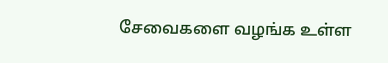சேவைகளை வழங்க உள்ள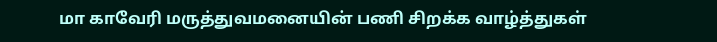மா காவேரி மருத்துவமனையின் பணி சிறக்க வாழ்த்துகள்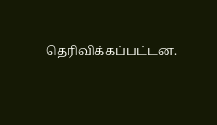தெரிவிக்கப்பட்டன.